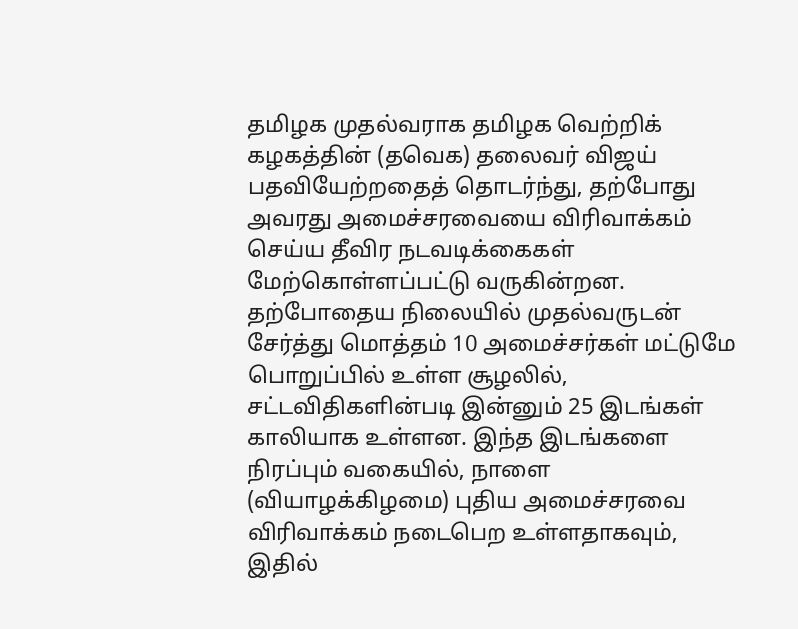தமிழக முதல்வராக தமிழக வெற்றிக் கழகத்தின் (தவெக) தலைவர் விஜய் பதவியேற்றதைத் தொடர்ந்து, தற்போது அவரது அமைச்சரவையை விரிவாக்கம் செய்ய தீவிர நடவடிக்கைகள் மேற்கொள்ளப்பட்டு வருகின்றன. தற்போதைய நிலையில் முதல்வருடன் சேர்த்து மொத்தம் 10 அமைச்சர்கள் மட்டுமே பொறுப்பில் உள்ள சூழலில், சட்டவிதிகளின்படி இன்னும் 25 இடங்கள் காலியாக உள்ளன. இந்த இடங்களை நிரப்பும் வகையில், நாளை (வியாழக்கிழமை) புதிய அமைச்சரவை விரிவாக்கம் நடைபெற உள்ளதாகவும், இதில்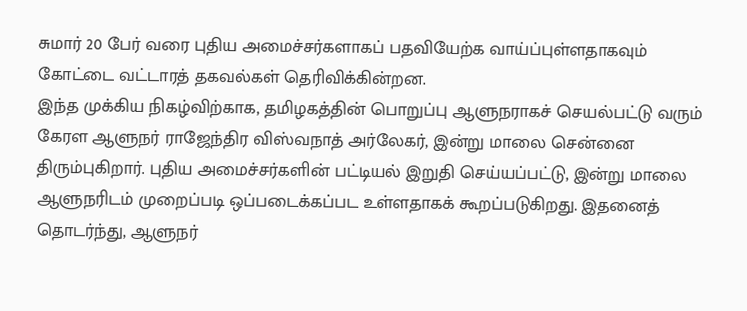சுமார் 20 பேர் வரை புதிய அமைச்சர்களாகப் பதவியேற்க வாய்ப்புள்ளதாகவும் கோட்டை வட்டாரத் தகவல்கள் தெரிவிக்கின்றன.
இந்த முக்கிய நிகழ்விற்காக, தமிழகத்தின் பொறுப்பு ஆளுநராகச் செயல்பட்டு வரும் கேரள ஆளுநர் ராஜேந்திர விஸ்வநாத் அர்லேகர், இன்று மாலை சென்னை திரும்புகிறார். புதிய அமைச்சர்களின் பட்டியல் இறுதி செய்யப்பட்டு, இன்று மாலை ஆளுநரிடம் முறைப்படி ஒப்படைக்கப்பட உள்ளதாகக் கூறப்படுகிறது. இதனைத் தொடர்ந்து, ஆளுநர்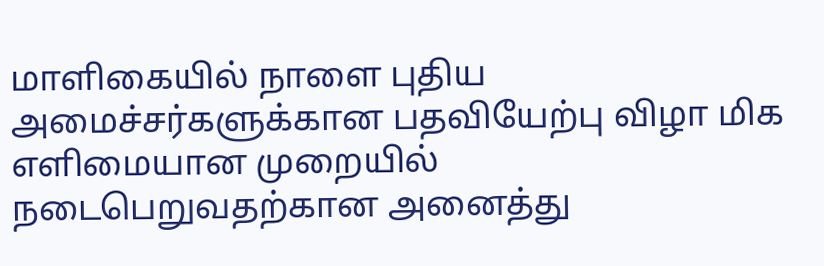மாளிகையில் நாளை புதிய அமைச்சர்களுக்கான பதவியேற்பு விழா மிக எளிமையான முறையில் நடைபெறுவதற்கான அனைத்து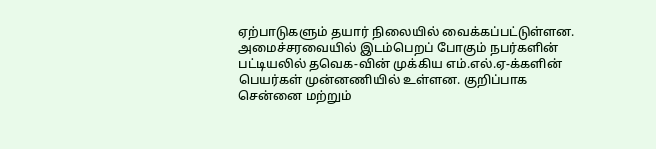ஏற்பாடுகளும் தயார் நிலையில் வைக்கப்பட்டுள்ளன.
அமைச்சரவையில் இடம்பெறப் போகும் நபர்களின் பட்டியலில் தவெக-வின் முக்கிய எம்.எல்.ஏ-க்களின் பெயர்கள் முன்னணியில் உள்ளன. குறிப்பாக சென்னை மற்றும்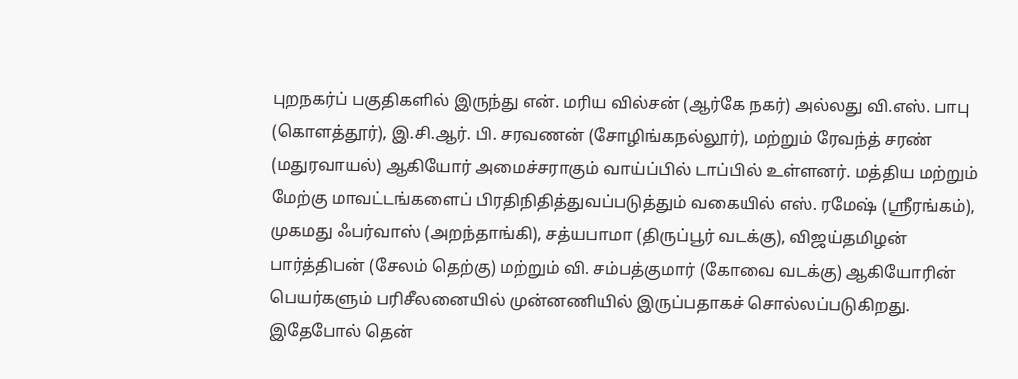புறநகர்ப் பகுதிகளில் இருந்து என். மரிய வில்சன் (ஆர்கே நகர்) அல்லது வி.எஸ். பாபு (கொளத்தூர்), இ.சி.ஆர். பி. சரவணன் (சோழிங்கநல்லூர்), மற்றும் ரேவந்த் சரண் (மதுரவாயல்) ஆகியோர் அமைச்சராகும் வாய்ப்பில் டாப்பில் உள்ளனர். மத்திய மற்றும் மேற்கு மாவட்டங்களைப் பிரதிநிதித்துவப்படுத்தும் வகையில் எஸ். ரமேஷ் (ஸ்ரீரங்கம்), முகமது ஃபர்வாஸ் (அறந்தாங்கி), சத்யபாமா (திருப்பூர் வடக்கு), விஜய்தமிழன் பார்த்திபன் (சேலம் தெற்கு) மற்றும் வி. சம்பத்குமார் (கோவை வடக்கு) ஆகியோரின் பெயர்களும் பரிசீலனையில் முன்னணியில் இருப்பதாகச் சொல்லப்படுகிறது.
இதேபோல் தென்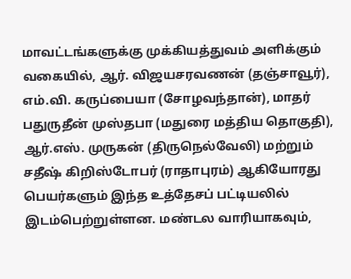மாவட்டங்களுக்கு முக்கியத்துவம் அளிக்கும் வகையில், ஆர். விஜயசரவணன் (தஞ்சாவூர்), எம்.வி. கருப்பையா (சோழவந்தான்), மாதர் பதுருதீன் முஸ்தபா (மதுரை மத்திய தொகுதி), ஆர்.எஸ். முருகன் (திருநெல்வேலி) மற்றும் சதீஷ் கிறிஸ்டோபர் (ராதாபுரம்) ஆகியோரது பெயர்களும் இந்த உத்தேசப் பட்டியலில் இடம்பெற்றுள்ளன. மண்டல வாரியாகவும்,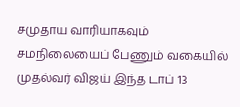சமுதாய வாரியாகவும் சமநிலையைப் பேணும் வகையில் முதல்வர் விஜய் இந்த டாப் 13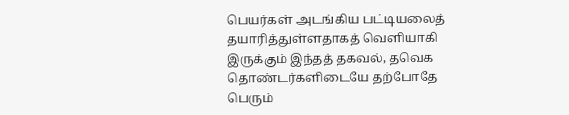பெயர்கள் அடங்கிய பட்டியலைத் தயாரித்துள்ளதாகத் வெளியாகி இருக்கும் இந்தத் தகவல், தவெக தொண்டர்களிடையே தற்போதே பெரும்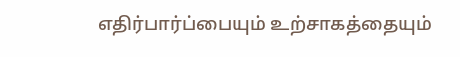எதிர்பார்ப்பையும் உற்சாகத்தையும்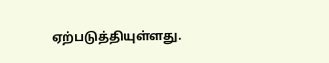ஏற்படுத்தியுள்ளது.